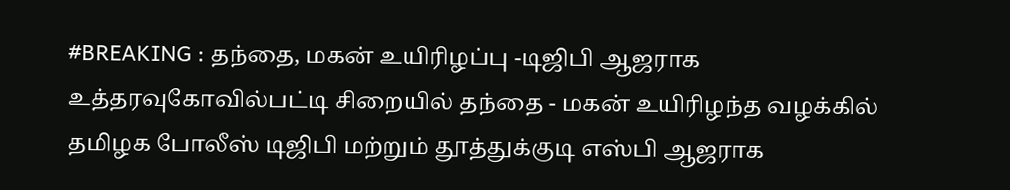#BREAKING : தந்தை, மகன் உயிரிழப்பு -டிஜிபி ஆஜராக உத்தரவுகோவில்பட்டி சிறையில் தந்தை - மகன் உயிரிழந்த வழக்கில் தமிழக போலீஸ் டிஜிபி மற்றும் தூத்துக்குடி எஸ்பி ஆஜராக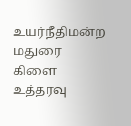உயர்நீதிமன்ற மதுரை கிளை உத்தரவு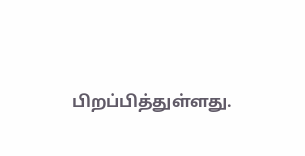பிறப்பித்துள்ளது.